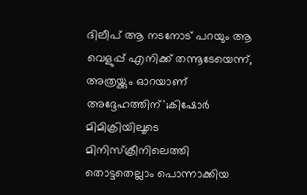ദിലീപ് ആ നടനോട് പറയും ആ വെളുപ്പ് എനിക്ക് തന്നൂടേയെന്ന്, അത്രയ്ക്കും ഓറയാണ് അദ്ദേഹത്തിന്';കിഷോർ
മിമിക്രിയിലൂടെ മിനിസ്ക്രീനിലെത്തി തൊട്ടതെല്ലാം പൊന്നാക്കിയ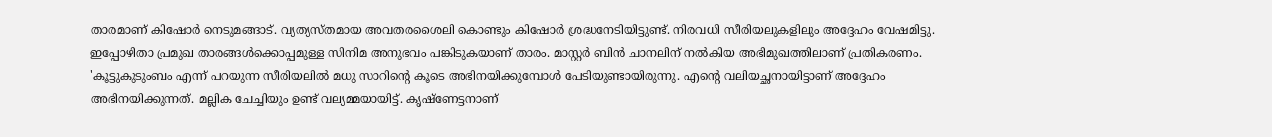താരമാണ് കിഷോർ നെടുമങ്ങാട്. വ്യത്യസ്തമായ അവതരശൈലി കൊണ്ടും കിഷോർ ശ്രദ്ധനേടിയിട്ടുണ്ട്. നിരവധി സീരിയലുകളിലും അദ്ദേഹം വേഷമിട്ടു. ഇപ്പോഴിതാ പ്രമുഖ താരങ്ങൾക്കൊപ്പമുള്ള സിനിമ അനുഭവം പങ്കിടുകയാണ് താരം. മാസ്റ്റർ ബിൻ ചാനലിന് നൽകിയ അഭിമുഖത്തിലാണ് പ്രതികരണം.
'കൂട്ടുകുടുംബം എന്ന് പറയുന്ന സീരിയലിൽ മധു സാറിൻ്റെ കൂടെ അഭിനയിക്കുമ്പോൾ പേടിയുണ്ടായിരുന്നു. എൻ്റെ വലിയച്ഛനായിട്ടാണ് അദ്ദേഹം അഭിനയിക്കുന്നത്. മല്ലിക ചേച്ചിയും ഉണ്ട് വല്യമ്മയായിട്ട്. കൃഷ്ണേട്ടനാണ്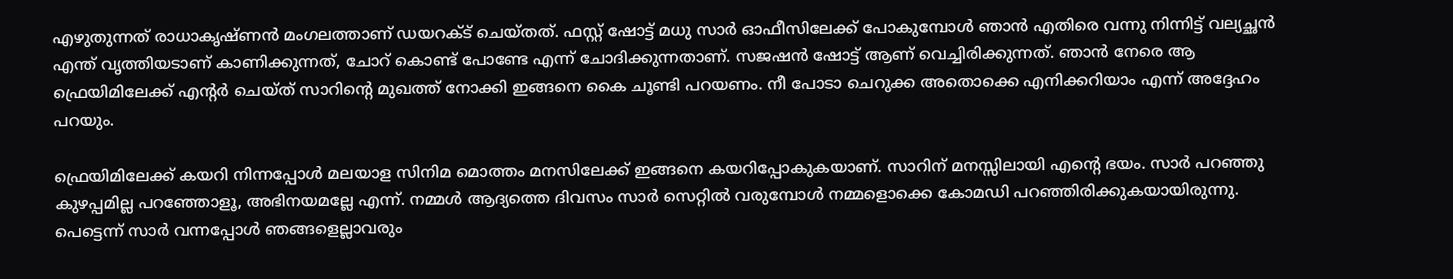എഴുതുന്നത് രാധാകൃഷ്ണൻ മംഗലത്താണ് ഡയറക്ട് ചെയ്തത്. ഫസ്റ്റ് ഷോട്ട് മധു സാർ ഓഫീസിലേക്ക് പോകുമ്പോൾ ഞാൻ എതിരെ വന്നു നിന്നിട്ട് വല്യച്ഛൻ എന്ത് വൃത്തിയടാണ് കാണിക്കുന്നത്, ചോറ് കൊണ്ട് പോണ്ടേ എന്ന് ചോദിക്കുന്നതാണ്. സജഷൻ ഷോട്ട് ആണ് വെച്ചിരിക്കുന്നത്. ഞാൻ നേരെ ആ ഫ്രെയിമിലേക്ക് എന്റർ ചെയ്ത് സാറിന്റെ മുഖത്ത് നോക്കി ഇങ്ങനെ കൈ ചൂണ്ടി പറയണം. നീ പോടാ ചെറുക്ക അതൊക്കെ എനിക്കറിയാം എന്ന് അദ്ദേഹം പറയും.

ഫ്രെയിമിലേക്ക് കയറി നിന്നപ്പോൾ മലയാള സിനിമ മൊത്തം മനസിലേക്ക് ഇങ്ങനെ കയറിപ്പോകുകയാണ്. സാറിന് മനസ്സിലായി എൻ്റെ ഭയം. സാർ പറഞ്ഞു കുഴപ്പമില്ല പറഞ്ഞോളൂ, അഭിനയമല്ലേ എന്ന്. നമ്മൾ ആദ്യത്തെ ദിവസം സാർ സെറ്റിൽ വരുമ്പോൾ നമ്മളൊക്കെ കോമഡി പറഞ്ഞിരിക്കുകയായിരുന്നു. പെട്ടെന്ന് സാർ വന്നപ്പോൾ ഞങ്ങളെല്ലാവരും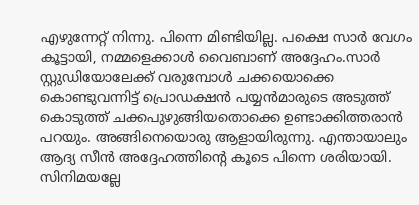എഴുന്നേറ്റ് നിന്നു. പിന്നെ മിണ്ടിയില്ല. പക്ഷെ സാർ വേഗം കൂട്ടായി, നമ്മളെക്കാൾ വൈബാണ് അദ്ദേഹം.സാർ സ്റ്റുഡിയോലേക്ക് വരുമ്പോൾ ചക്കയൊക്കെ കൊണ്ടുവന്നിട്ട് പ്രൊഡക്ഷൻ പയ്യൻമാരുടെ അടുത്ത് കൊടുത്ത് ചക്കപുഴുങ്ങിയതൊക്കെ ഉണ്ടാക്കിത്തരാൻ പറയും. അങ്ങിനെയൊരു ആളായിരുന്നു. എന്തായാലും ആദ്യ സീൻ അദ്ദേഹത്തിന്റെ കൂടെ പിന്നെ ശരിയായി. സിനിമയല്ലേ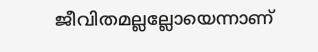ജീവിതമല്ലല്ലോയെന്നാണ്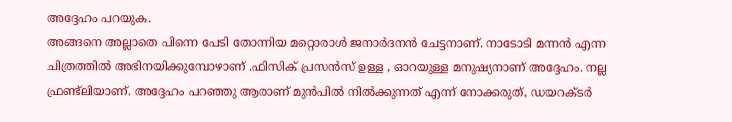അദ്ദേഹം പറയുക.
അങ്ങനെ അല്ലാതെ പിന്നെ പേടി തോന്നിയ മറ്റൊരാൾ ജനാർദനൻ ചേട്ടനാണ്. നാടോടി മന്നൻ എന്ന ചിത്രത്തിൽ അഭിനയിക്കുമ്പോഴാണ് .ഫിസിക് പ്രസൻസ് ഉള്ള , ഓറയുള്ള മനുഷ്യനാണ് അദ്ദേഹം. നല്ല ഫ്രണ്ട്ലിയാണ്. അദ്ദേഹം പറഞ്ഞു ആരാണ് മുൻപിൽ നിൽക്കുന്നത് എന്ന് നോക്കരുത്, ഡയറക്ടർ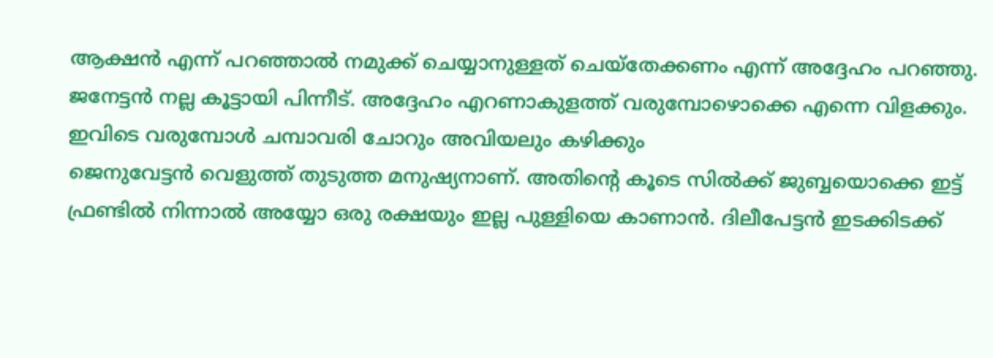ആക്ഷൻ എന്ന് പറഞ്ഞാൽ നമുക്ക് ചെയ്യാനുള്ളത് ചെയ്തേക്കണം എന്ന് അദ്ദേഹം പറഞ്ഞു. ജനേട്ടൻ നല്ല കൂട്ടായി പിന്നീട്. അദ്ദേഹം എറണാകുളത്ത് വരുമ്പോഴൊക്കെ എന്നെ വിളക്കും. ഇവിടെ വരുമ്പോൾ ചമ്പാവരി ചോറും അവിയലും കഴിക്കും
ജെനുവേട്ടൻ വെളുത്ത് തുടുത്ത മനുഷ്യനാണ്. അതിൻ്റെ കൂടെ സിൽക്ക് ജുബ്ബയൊക്കെ ഇട്ട് ഫ്രണ്ടിൽ നിന്നാൽ അയ്യോ ഒരു രക്ഷയും ഇല്ല പുള്ളിയെ കാണാൻ. ദിലീപേട്ടൻ ഇടക്കിടക്ക്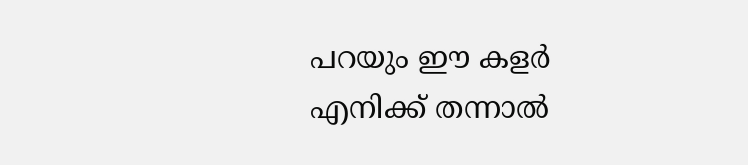പറയും ഈ കളർ എനിക്ക് തന്നാൽ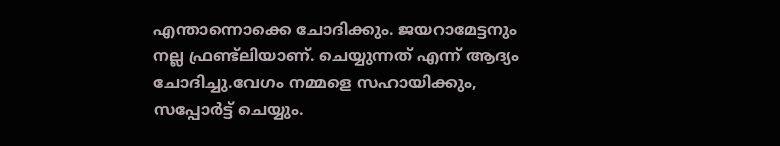എന്താന്നൊക്കെ ചോദിക്കും. ജയറാമേട്ടനും നല്ല ഫ്രണ്ട്ലിയാണ്. ചെയ്യുന്നത് എന്ന് ആദ്യം ചോദിച്ചു.വേഗം നമ്മളെ സഹായിക്കും, സപ്പോർട്ട് ചെയ്യും.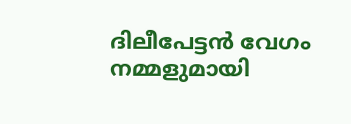ദിലീപേട്ടൻ വേഗം നമ്മളുമായി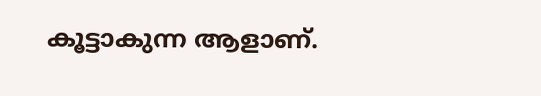കൂട്ടാകുന്ന ആളാണ്.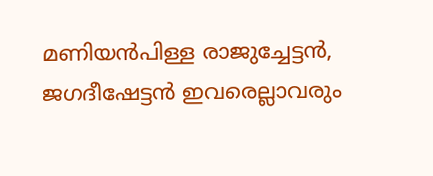മണിയൻപിള്ള രാജുച്ചേട്ടൻ, ജഗദീഷേട്ടൻ ഇവരെല്ലാവരും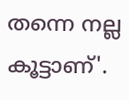തന്നെ നല്ല കൂട്ടാണ്'.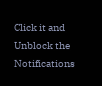Click it and Unblock the Notifications